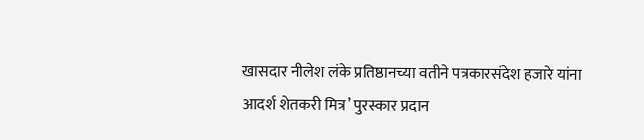खासदार नीलेश लंके प्रतिष्ठानच्या वतीने पत्रकारसंदेश हजारे यांना आदर्श शेतकरी मित्र’ पुरस्कार प्रदान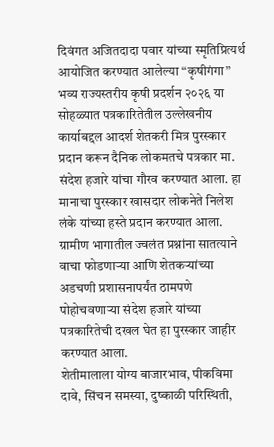दिवंगत अजितदादा पवार यांच्या स्मृतिप्रित्यर्थ आयोजित करण्यात आलेल्या “कृषीगंगा” भव्य राज्यस्तरीय कृषी प्रदर्शन २०२६ या सोहळ्यात पत्रकारितेतील उल्लेखनीय कार्याबद्दल आदर्श शेतकरी मित्र पुरस्कार प्रदान करून दैनिक लोकमतचे पत्रकार मा. संदेश हजारे यांचा गौरव करण्यात आला. हा मानाचा पुरस्कार खासदार लोकनेते निलेश लंके यांच्या हस्ते प्रदान करण्यात आला.
ग्रामीण भागातील ज्वलंत प्रश्नांना सातत्याने वाचा फोडणाऱ्या आणि शेतकऱ्यांच्या अडचणी प्रशासनापर्यंत ठामपणे पोहोचवणाऱ्या संदेश हजारे यांच्या पत्रकारितेची दखल घेत हा पुरस्कार जाहीर करण्यात आला.
शेतीमालाला योग्य बाजारभाव, पीकविमा दावे, सिंचन समस्या, दुष्काळी परिस्थिती,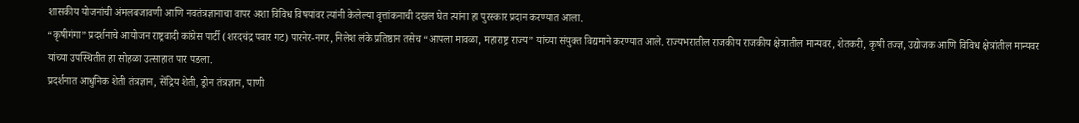शासकीय योजनांची अंमलबजावणी आणि नवतंत्रज्ञानाचा वापर अशा विविध विषयांवर त्यांनी केलेल्या वृत्तांकनाची दखल घेत त्यांना हा पुरस्कार प्रदान करण्यात आला.
“कृषीगंगा” प्रदर्शनाचे आयोजन राष्ट्रवादी कांग्रेस पार्टी (शरदचंद्र पवार गट) पारनेर-नगर, निलेश लंके प्रतिष्ठान तसेच “आपला मावळा, महाराष्ट्र राज्य” यांच्या संयुक्त विद्यमाने करण्यात आले. राज्यभरातील राजकीय राजकीय क्षेत्रातील मान्यवर, शेतकरी, कृषी तज्ज्ञ, उद्योजक आणि विविध क्षेत्रांतील मान्यवर यांच्या उपस्थितीत हा सोहळा उत्साहात पार पडला.
प्रदर्शनात आधुनिक शेती तंत्रज्ञान, सेंद्रिय शेती, ड्रोन तंत्रज्ञान, पाणी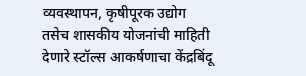व्यवस्थापन, कृषीपूरक उद्योग तसेच शासकीय योजनांची माहिती देणारे स्टॉल्स आकर्षणाचा केंद्रबिंदू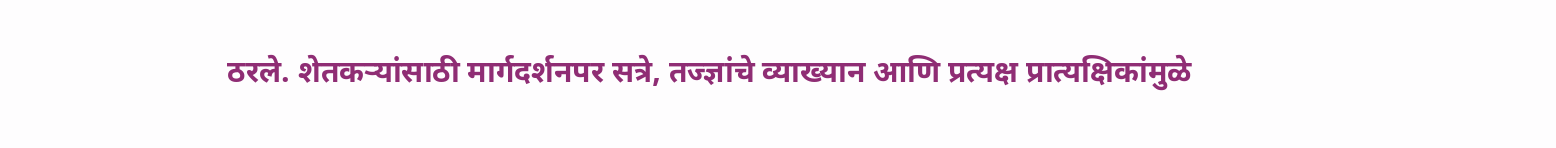ठरले. शेतकऱ्यांसाठी मार्गदर्शनपर सत्रे, तज्ज्ञांचे व्याख्यान आणि प्रत्यक्ष प्रात्यक्षिकांमुळे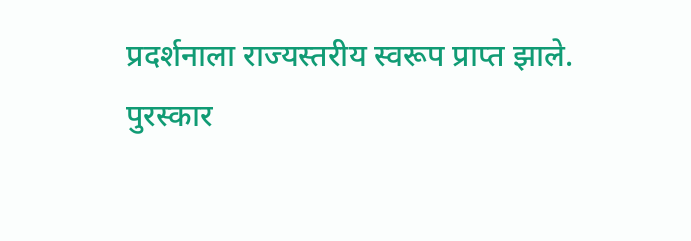प्रदर्शनाला राज्यस्तरीय स्वरूप प्राप्त झाले.
पुरस्कार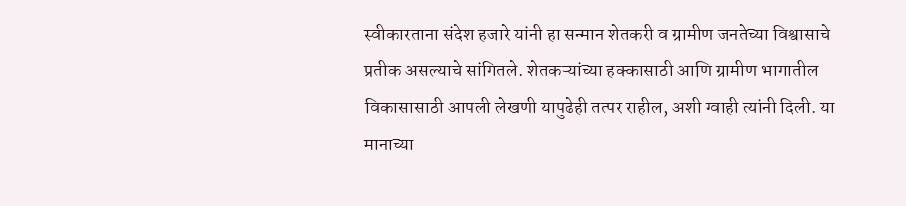स्वीकारताना संदेश हजारे यांनी हा सन्मान शेतकरी व ग्रामीण जनतेच्या विश्वासाचे प्रतीक असल्याचे सांगितले. शेतकऱ्यांच्या हक्कासाठी आणि ग्रामीण भागातील विकासासाठी आपली लेखणी यापुढेही तत्पर राहील, अशी ग्वाही त्यांनी दिली. या मानाच्या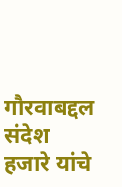गौरवाबद्दल संदेश हजारे यांचे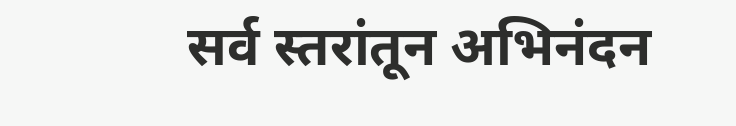सर्व स्तरांतून अभिनंदन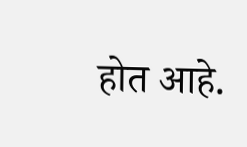होत आहे.